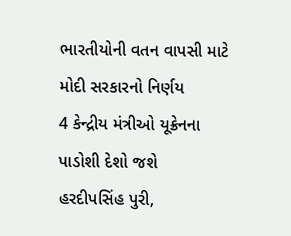ભારતીયોની વતન વાપસી માટે મોદી સરકારનો નિર્ણય
4 કેન્દ્રીય મંત્રીઓ યૂક્રેનના પાડોશી દેશો જશે
હરદીપસિંહ પુરી,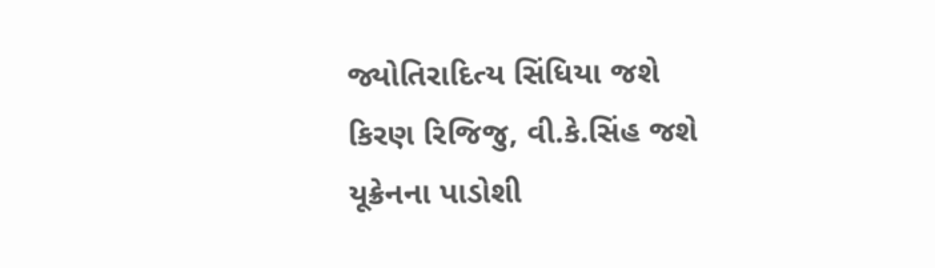જ્યોતિરાદિત્ય સિંધિયા જશે
કિરણ રિજિજુ, વી.કે.સિંહ જશે યૂક્રેનના પાડોશી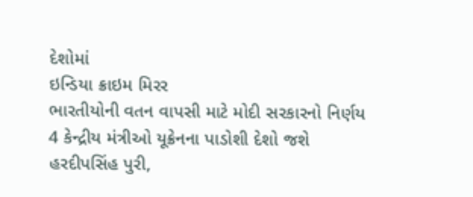દેશોમાં
ઇન્ડિયા ક્રાઇમ મિરર
ભારતીયોની વતન વાપસી માટે મોદી સરકારનો નિર્ણય
4 કેન્દ્રીય મંત્રીઓ યૂક્રેનના પાડોશી દેશો જશે
હરદીપસિંહ પુરી,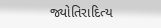જ્યોતિરાદિત્ય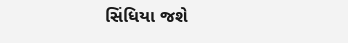સિંધિયા જશે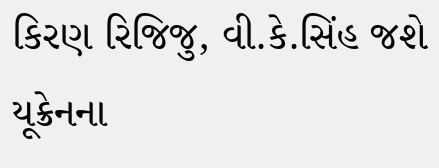કિરણ રિજિજુ, વી.કે.સિંહ જશે યૂક્રેનના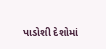પાડોશી દેશોમાં